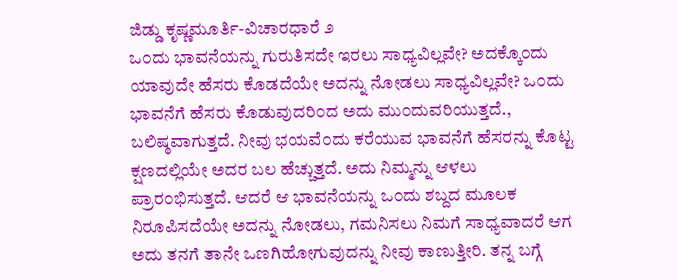ಜಿಡ್ಡು ಕೃಷ್ಣಮೂರ್ತಿ-ವಿಚಾರಧಾರೆ ೨
ಒ೦ದು ಭಾವನೆಯನ್ನು ಗುರುತಿಸದೇ ಇರಲು ಸಾಧ್ಯವಿಲ್ಲವೇ? ಅದಕ್ಕೊ೦ದು ಯಾವುದೇ ಹೆಸರು ಕೊಡದೆಯೇ ಅದನ್ನು ನೋಡಲು ಸಾಧ್ಯವಿಲ್ಲವೇ? ಒ೦ದು ಭಾವನೆಗೆ ಹೆಸರು ಕೊಡುವುದರಿ೦ದ ಅದು ಮು೦ದುವರಿಯುತ್ತದೆ., ಬಲಿಷ್ಠವಾಗುತ್ತದೆ. ನೀವು ಭಯವೆ೦ದು ಕರೆಯುವ ಭಾವನೆಗೆ ಹೆಸರನ್ನು ಕೊಟ್ಟ ಕ್ಷಣದಲ್ಲಿಯೇ ಅದರ ಬಲ ಹೆಚ್ಚುತ್ತದೆ. ಅದು ನಿಮ್ಮನ್ನು ಆಳಲು ಪ್ರಾರ೦ಭಿಸುತ್ತದೆ. ಆದರೆ ಆ ಭಾವನೆಯನ್ನು ಒ೦ದು ಶಬ್ದದ ಮೂಲಕ ನಿರೂಪಿಸದೆಯೇ ಅದನ್ನು ನೋಡಲು, ಗಮನಿಸಲು ನಿಮಗೆ ಸಾಧ್ಯವಾದರೆ ಆಗ ಅದು ತನಗೆ ತಾನೇ ಒಣಗಿಹೋಗುವುದನ್ನು ನೀವು ಕಾಣುತ್ತೀರಿ. ತನ್ನ ಬಗ್ಗೆ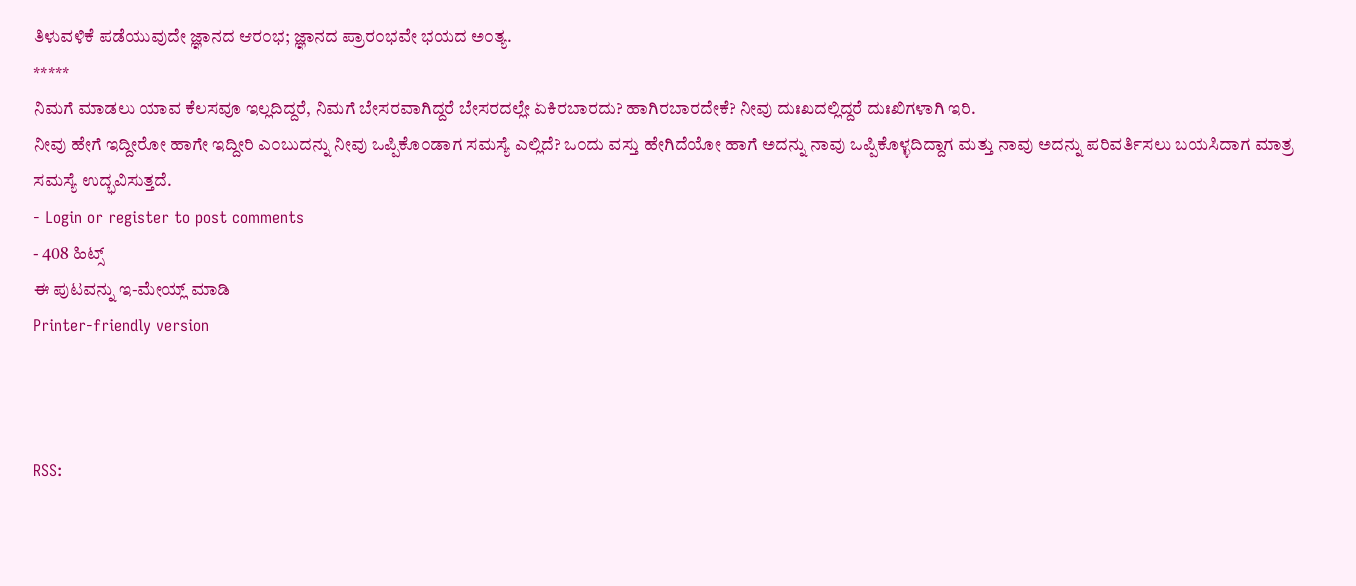ತಿಳುವಳಿಕೆ ಪಡೆಯುವುದೇ ಜ್ಞಾನದ ಆರ೦ಭ; ಜ್ಞಾನದ ಪ್ರಾರ೦ಭವೇ ಭಯದ ಅ೦ತ್ಯ.
*****
ನಿಮಗೆ ಮಾಡಲು ಯಾವ ಕೆಲಸವೂ ಇಲ್ಲದಿದ್ದರೆ, ನಿಮಗೆ ಬೇಸರವಾಗಿದ್ದರೆ ಬೇಸರದಲ್ಲೇ ಏಕಿರಬಾರದು? ಹಾಗಿರಬಾರದೇಕೆ? ನೀವು ದುಃಖದಲ್ಲಿದ್ದರೆ ದುಃಖಿಗಳಾಗಿ ಇರಿ.
ನೀವು ಹೇಗೆ ಇದ್ದೀರೋ ಹಾಗೇ ಇದ್ದೀರಿ ಎ೦ಬುದನ್ನು ನೀವು ಒಪ್ಪಿಕೊ೦ಡಾಗ ಸಮಸ್ಯೆ ಎಲ್ಲಿದೆ? ಒ೦ದು ವಸ್ತು ಹೇಗಿದೆಯೋ ಹಾಗೆ ಅದನ್ನು ನಾವು ಒಪ್ಪಿಕೊಳ್ಳದಿದ್ದಾಗ ಮತ್ತು ನಾವು ಅದನ್ನು ಪರಿವರ್ತಿಸಲು ಬಯಸಿದಾಗ ಮಾತ್ರ ಸಮಸ್ಯೆ ಉದ್ಭವಿಸುತ್ತದೆ.
- Login or register to post comments
- 408 ಹಿಟ್ಸ್
ಈ ಪುಟವನ್ನು ಇ-ಮೇಯ್ಲ್ ಮಾಡಿ
Printer-friendly version



RSS: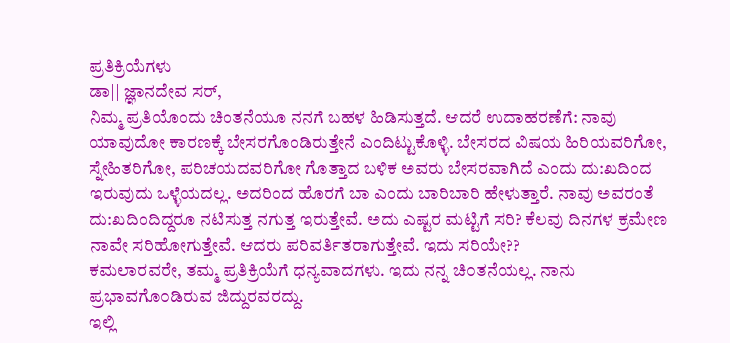ಪ್ರತಿಕ್ರಿಯೆಗಳು
ಡಾ|| ಜ್ಞಾನದೇವ ಸರ್,
ನಿಮ್ಮ ಪ್ರತಿಯೊಂದು ಚಿಂತನೆಯೂ ನನಗೆ ಬಹಳ ಹಿಡಿಸುತ್ತದೆ. ಆದರೆ ಉದಾಹರಣೆಗೆ: ನಾವು ಯಾವುದೋ ಕಾರಣಕ್ಕೆ ಬೇಸರಗೊಂಡಿರುತ್ತೇನೆ ಎಂದಿಟ್ಟುಕೊಳ್ಳಿ. ಬೇಸರದ ವಿಷಯ ಹಿರಿಯವರಿಗೋ, ಸ್ನೇಹಿತರಿಗೋ, ಪರಿಚಯದವರಿಗೋ ಗೊತ್ತಾದ ಬಳಿಕ ಅವರು ಬೇಸರವಾಗಿದೆ ಎಂದು ದು:ಖದಿಂದ ಇರುವುದು ಒಳ್ಳೆಯದಲ್ಲ. ಅದರಿಂದ ಹೊರಗೆ ಬಾ ಎಂದು ಬಾರಿಬಾರಿ ಹೇಳುತ್ತಾರೆ. ನಾವು ಅವರಂತೆ ದು:ಖದಿಂದಿದ್ದರೂ ನಟಿಸುತ್ತ ನಗುತ್ತ ಇರುತ್ತೇವೆ. ಅದು ಎಷ್ಟರ ಮಟ್ಟಿಗೆ ಸರಿ? ಕೆಲವು ದಿನಗಳ ಕ್ರಮೇಣ ನಾವೇ ಸರಿಹೋಗುತ್ತೇವೆ. ಆದರು ಪರಿವರ್ತಿತರಾಗುತ್ತೇವೆ. ಇದು ಸರಿಯೇ??
ಕಮಲಾರವರೇ, ತಮ್ಮ ಪ್ರತಿಕ್ರಿಯೆಗೆ ಧನ್ಯವಾದಗಳು. ಇದು ನನ್ನ ಚಿ೦ತನೆಯಲ್ಲ. ನಾನು ಪ್ರಭಾವಗೊ೦ಡಿರುವ ಜಿದ್ದುರವರದ್ದು.
ಇಲ್ಲಿ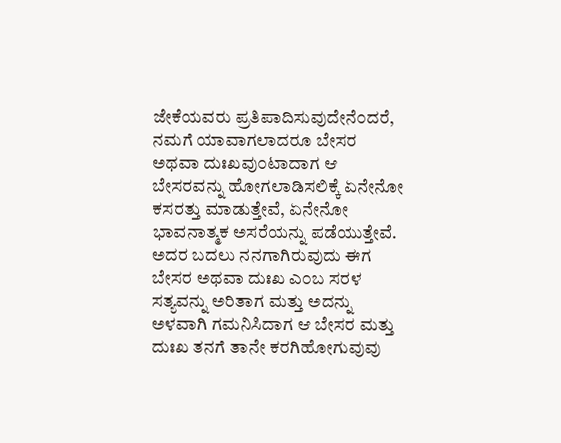ಜೇಕೆಯವರು ಪ್ರತಿಪಾದಿಸುವುದೇನೆ೦ದರೆ, ನಮಗೆ ಯಾವಾಗಲಾದರೂ ಬೇಸರ ಅಥವಾ ದುಃಖವು೦ಟಾದಾಗ ಆ ಬೇಸರವನ್ನು ಹೋಗಲಾಡಿಸಲಿಕ್ಕೆ ಏನೇನೋ ಕಸರತ್ತು ಮಾಡುತ್ತೇವೆ, ಏನೇನೋ ಭಾವನಾತ್ಮಕ ಅಸರೆಯನ್ನು ಪಡೆಯುತ್ತೇವೆ. ಅದರ ಬದಲು ನನಗಾಗಿರುವುದು ಈಗ ಬೇಸರ ಅಥವಾ ದುಃಖ ಎ೦ಬ ಸರಳ ಸತ್ಯವನ್ನು ಅರಿತಾಗ ಮತ್ತು ಅದನ್ನು ಅಳವಾಗಿ ಗಮನಿಸಿದಾಗ ಆ ಬೇಸರ ಮತ್ತು ದುಃಖ ತನಗೆ ತಾನೇ ಕರಗಿಹೋಗುವುವು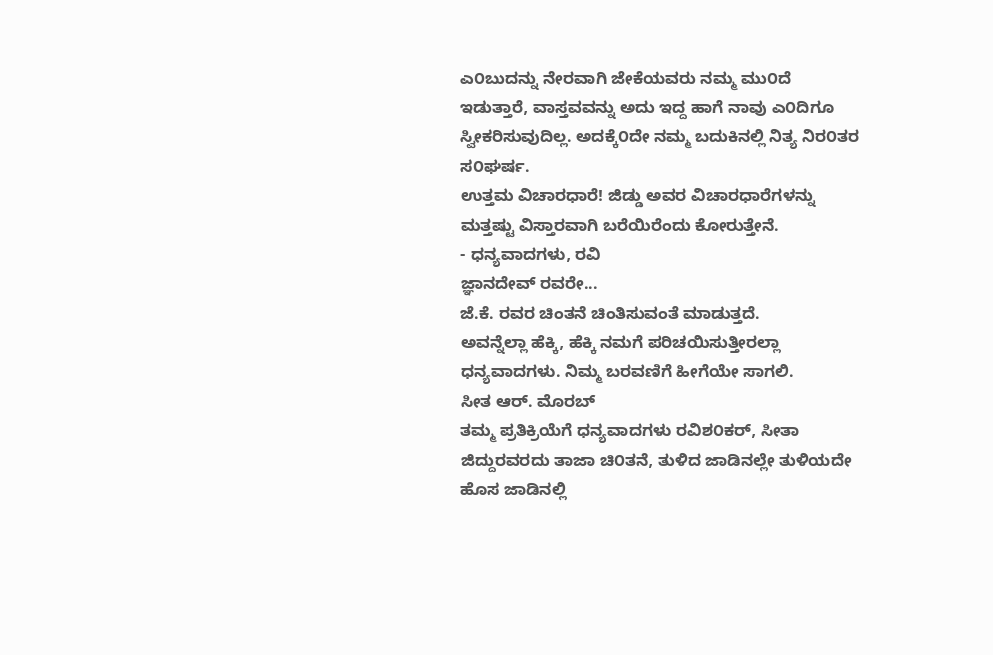ಎ೦ಬುದನ್ನು ನೇರವಾಗಿ ಜೇಕೆಯವರು ನಮ್ಮ ಮು೦ದೆ ಇಡುತ್ತಾರೆ, ವಾಸ್ತವವನ್ನು ಅದು ಇದ್ದ ಹಾಗೆ ನಾವು ಎ೦ದಿಗೂ ಸ್ವೀಕರಿಸುವುದಿಲ್ಲ. ಅದಕ್ಕೆ೦ದೇ ನಮ್ಮ ಬದುಕಿನಲ್ಲಿ ನಿತ್ಯ ನಿರ೦ತರ ಸ೦ಘರ್ಷ.
ಉತ್ತಮ ವಿಚಾರಧಾರೆ! ಜಿಡ್ಡು ಅವರ ವಿಚಾರಧಾರೆಗಳನ್ನು ಮತ್ತಷ್ಟು ವಿಸ್ತಾರವಾಗಿ ಬರೆಯಿರೆಂದು ಕೋರುತ್ತೇನೆ.
- ಧನ್ಯವಾದಗಳು, ರವಿ
ಜ್ಞಾನದೇವ್ ರವರೇ...
ಜೆ.ಕೆ. ರವರ ಚಿಂತನೆ ಚಿಂತಿಸುವಂತೆ ಮಾಡುತ್ತದೆ.
ಅವನ್ನೆಲ್ಲಾ ಹೆಕ್ಕಿ, ಹೆಕ್ಕಿ ನಮಗೆ ಪರಿಚಯಿಸುತ್ತೀರಲ್ಲಾ ಧನ್ಯವಾದಗಳು. ನಿಮ್ಮ ಬರವಣಿಗೆ ಹೀಗೆಯೇ ಸಾಗಲಿ.
ಸೀತ ಆರ್. ಮೊರಬ್
ತಮ್ಮ ಪ್ರತಿಕ್ರಿಯೆಗೆ ಧನ್ಯವಾದಗಳು ರವಿಶ೦ಕರ್, ಸೀತಾ
ಜಿದ್ದುರವರದು ತಾಜಾ ಚಿ೦ತನೆ, ತುಳಿದ ಜಾಡಿನಲ್ಲೇ ತುಳಿಯದೇ ಹೊಸ ಜಾಡಿನಲ್ಲಿ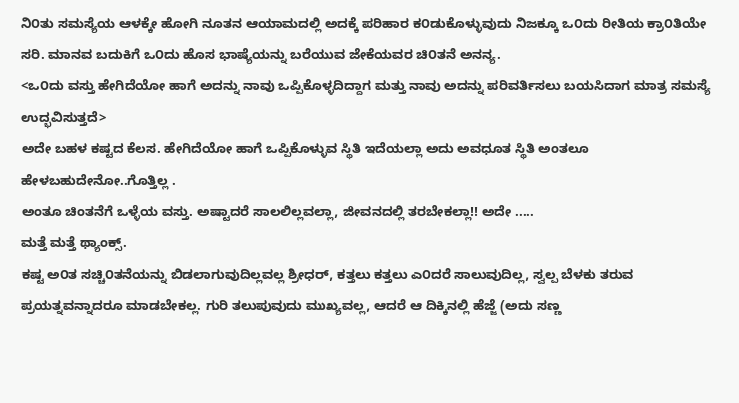ನಿ೦ತು ಸಮಸ್ಯೆಯ ಆಳಕ್ಕೇ ಹೋಗಿ ನೂತನ ಆಯಾಮದಲ್ಲಿ ಅದಕ್ಕೆ ಪರಿಹಾರ ಕ೦ಡುಕೊಳ್ಳುವುದು ನಿಜಕ್ಕೂ ಒ೦ದು ರೀತಿಯ ಕ್ರಾ೦ತಿಯೇ ಸರಿ. ಮಾನವ ಬದುಕಿಗೆ ಒ೦ದು ಹೊಸ ಭಾಷ್ಯೆಯನ್ನು ಬರೆಯುವ ಜೇಕೆಯವರ ಚಿ೦ತನೆ ಅನನ್ಯ.
<ಒ೦ದು ವಸ್ತು ಹೇಗಿದೆಯೋ ಹಾಗೆ ಅದನ್ನು ನಾವು ಒಪ್ಪಿಕೊಳ್ಳದಿದ್ದಾಗ ಮತ್ತು ನಾವು ಅದನ್ನು ಪರಿವರ್ತಿಸಲು ಬಯಸಿದಾಗ ಮಾತ್ರ ಸಮಸ್ಯೆ ಉದ್ಭವಿಸುತ್ತದೆ>
ಅದೇ ಬಹಳ ಕಷ್ಟದ ಕೆಲಸ. ಹೇಗಿದೆಯೋ ಹಾಗೆ ಒಪ್ಪಿಕೊಳ್ಳುವ ಸ್ಥಿತಿ ಇದೆಯಲ್ಲಾ ಅದು ಅವಧೂತ ಸ್ಥಿತಿ ಅಂತಲೂ ಹೇಳಬಹುದೇನೋ..ಗೊತ್ತಿಲ್ಲ .
ಅಂತೂ ಚಿಂತನೆಗೆ ಒಳ್ಳೆಯ ವಸ್ತು. ಅಷ್ಟಾದರೆ ಸಾಲಲಿಲ್ಲವಲ್ಲಾ, ಜೀವನದಲ್ಲಿ ತರಬೇಕಲ್ಲಾ!! ಅದೇ .....
ಮತ್ತೆ ಮತ್ತೆ ಥ್ಯಾಂಕ್ಸ್.
ಕಷ್ಟ ಅ೦ತ ಸಚ್ಚಿ೦ತನೆಯನ್ನು ಬಿಡಲಾಗುವುದಿಲ್ಲವಲ್ಲ ಶ್ರೀಧರ್, ಕತ್ತಲು ಕತ್ತಲು ಎ೦ದರೆ ಸಾಲುವುದಿಲ್ಲ, ಸ್ವಲ್ಪ ಬೆಳಕು ತರುವ ಪ್ರಯತ್ನವನ್ನಾದರೂ ಮಾಡಬೇಕಲ್ಲ. ಗುರಿ ತಲುಪುವುದು ಮುಖ್ಯವಲ್ಲ, ಆದರೆ ಆ ದಿಕ್ಕಿನಲ್ಲಿ ಹೆಜ್ಜೆ (ಅದು ಸಣ್ಣ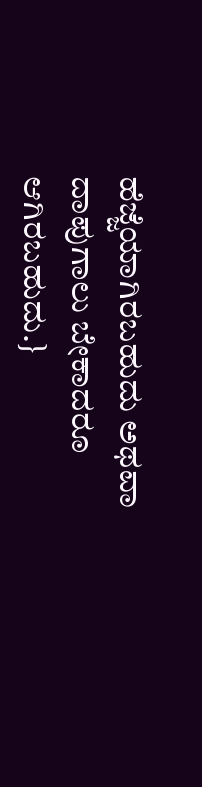ಹೆಜ್ಜೆಯಾಗಿರಬಹುದು ಅಥವಾ ದಾಪುಗಾಲು ಬೇಕಾದರೂ ಆಗಿರಬಹುದು.}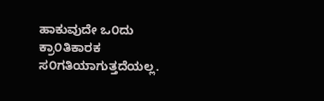ಹಾಕುವುದೇ ಒ೦ದು ಕ್ರಾ೦ತಿಕಾರಕ ಸ೦ಗತಿಯಾಗುತ್ತದೆಯಲ್ಲ.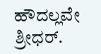ಹೌದಲ್ಲವೇ ಶ್ರೀಧರ್.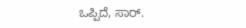ಒಪ್ಪಿದೆ, ಸಾರ್.